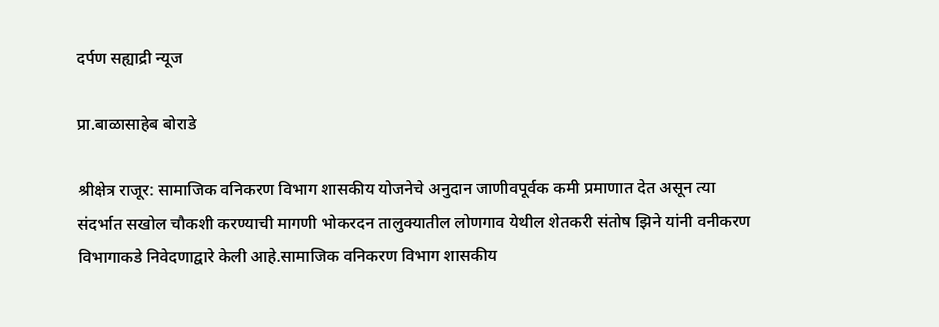दर्पण सह्याद्री न्यूज

प्रा.बाळासाहेब बोराडे

श्रीक्षेत्र राजूर: सामाजिक वनिकरण विभाग शासकीय योजनेचे अनुदान जाणीवपूर्वक कमी प्रमाणात देत असून त्या संदर्भात सखोल चौकशी करण्याची मागणी भोकरदन तालुक्यातील लोणगाव येथील शेतकरी संतोष झिने यांनी वनीकरण विभागाकडे निवेदणाद्वारे केली आहे.सामाजिक वनिकरण विभाग शासकीय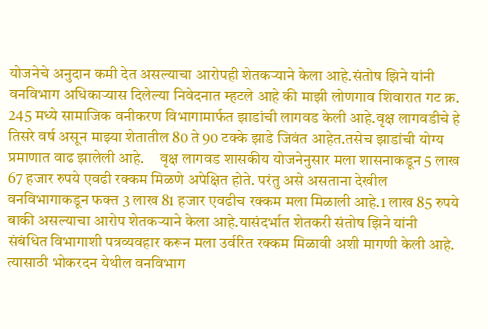योजनेचे अनुदान कमी देत असल्याचा आरोपही शेतकऱ्याने केला आहे.संतोष झिने यांनी वनविभाग अधिकाऱ्यास दिलेल्या निवेदनात म्हटले आहे की माझी लोणगाव शिवारात गट क्र. 245 मध्ये सामाजिक वनीकरण विभागामार्फत झाडांची लागवड केली आहे.वृक्ष लागवडीचे हे तिसरे वर्ष असून माझ्या शेतातील 80 ते 90 टक्के झाडे जिवंत आहेत.तसेच झाडांची योग्य प्रमाणात वाढ झालेली आहे.     वृक्ष लागवड शासकीय योजनेनुसार मला शासनाकडून 5 लाख 67 हजार रुपये एवढी रक्कम मिळणे अपेक्षित होते. परंतु असे असताना देखील वनविभागाकडून फक्त 3 लाख 81 हजार एवढीच रक्कम मला मिळाली आहे.1 लाख 85 रुपये बाकी असल्याचा आरोप शेतकऱ्याने केला आहे.यासंदर्भात शेतकरी संतोष झिने यांनी संबंधित विभागाशी पत्रव्यवहार करून मला उर्वरित रक्कम मिळावी अशी मागणी केली आहे. त्यासाठी भोकरदन येथील वनविभाग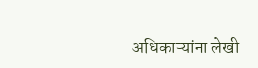अधिकाऱ्यांना लेखी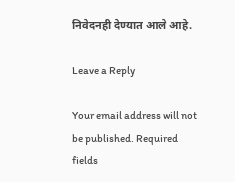निवेदनही देण्यात आले आहे.

Leave a Reply

Your email address will not be published. Required fields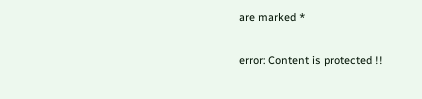are marked *

error: Content is protected !!